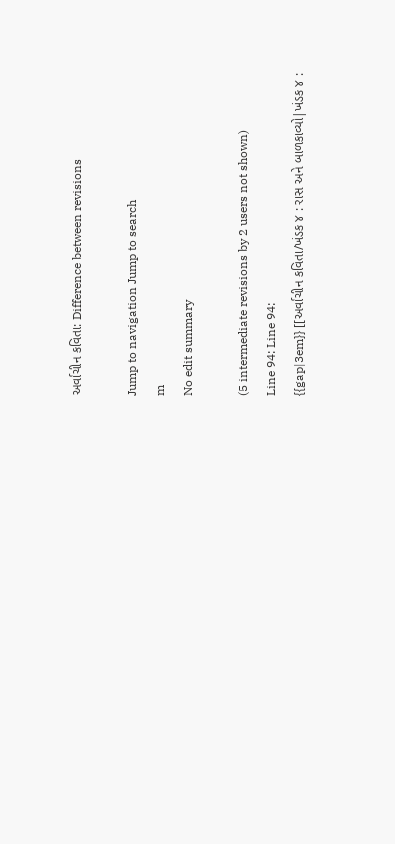અર્વાચીન કવિતા: Difference between revisions

Jump to navigation Jump to search
m
No edit summary

(5 intermediate revisions by 2 users not shown)
Line 94: Line 94:
{{gap|3em}} [[અર્વાચીન કવિતા/ખંડક ૪ : રાસ અને બાળકાવ્યો|ખંડક ૪ :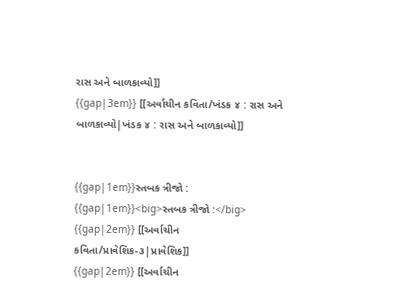રાસ અને બાળકાવ્યો]]
{{gap|3em}} [[અર્વાચીન કવિતા/ખંડક ૪ : રાસ અને બાળકાવ્યો|ખંડક ૪ : રાસ અને બાળકાવ્યો]]


{{gap|1em}}સ્તબક ત્રીજો :
{{gap|1em}}<big>સ્તબક ત્રીજો :</big>
{{gap|2em}} [[અર્વાચીન કવિતા/પ્રાવેશિક-૩|પ્રાવેશિક]]
{{gap|2em}} [[અર્વાચીન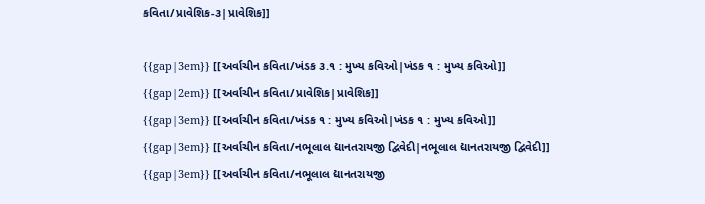કવિતા/પ્રાવેશિક-૩|પ્રાવેશિક]]

{{gap|3em}} [[અર્વાચીન કવિતા/ખંડક ૩.૧ : મુખ્ય કવિઓ|ખંડક ૧ : મુખ્ય કવિઓ]]
{{gap|2em}} [[અર્વાચીન કવિતા/પ્રાવેશિક|પ્રાવેશિક]]
{{gap|3em}} [[અર્વાચીન કવિતા/ખંડક ૧ : મુખ્ય કવિઓ|ખંડક ૧ : મુખ્ય કવિઓ]]
{{gap|3em}} [[અર્વાચીન કવિતા/નભૂલાલ દ્યાનતરાયજી દ્વિવેદી|નભૂલાલ દ્યાનતરાયજી દ્વિવેદી]]
{{gap|3em}} [[અર્વાચીન કવિતા/નભૂલાલ દ્યાનતરાયજી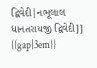દ્વિવેદી|નભૂલાલ દ્યાનતરાયજી દ્વિવેદી]]
{{gap|3em}}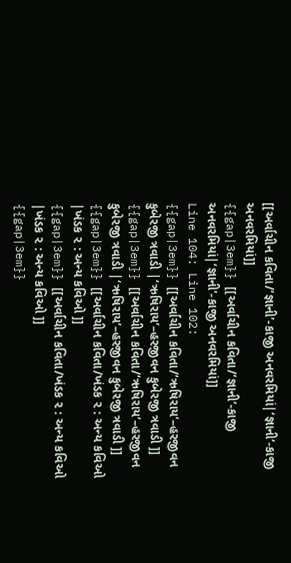[[અર્વાચીન કવિતા/‘જ્ઞાની’-કાજી અનવરમિયાં|‘જ્ઞાની’-કાજી અનવરમિયાં]]
{{gap|3em}} [[અર્વાચીન કવિતા/‘જ્ઞાની’-કાજી અનવરમિયાં|‘જ્ઞાની’-કાજી અનવરમિયાં]]
Line 104: Line 102:
{{gap|3em}} [[અર્વાચીન કવિતા/‘ઋષિરાય’–હરજીવન કુબેરજી ત્રવાડી |‘ઋષિરાય’–હરજીવન કુબેરજી ત્રવાડી ]]
{{gap|3em}} [[અર્વાચીન કવિતા/‘ઋષિરાય’–હરજીવન કુબેરજી ત્રવાડી |‘ઋષિરાય’–હરજીવન કુબેરજી ત્રવાડી ]]
{{gap|3em}} [[અર્વાચીન કવિતા/ખંડક ૨ : અન્ય કવિઓ |ખંડક ૨ : અન્ય કવિઓ ]]
{{gap|3em}} [[અર્વાચીન કવિતા/ખંડક ૨ : અન્ય કવિઓ |ખંડક ૨ : અન્ય કવિઓ ]]
{{gap|3em}}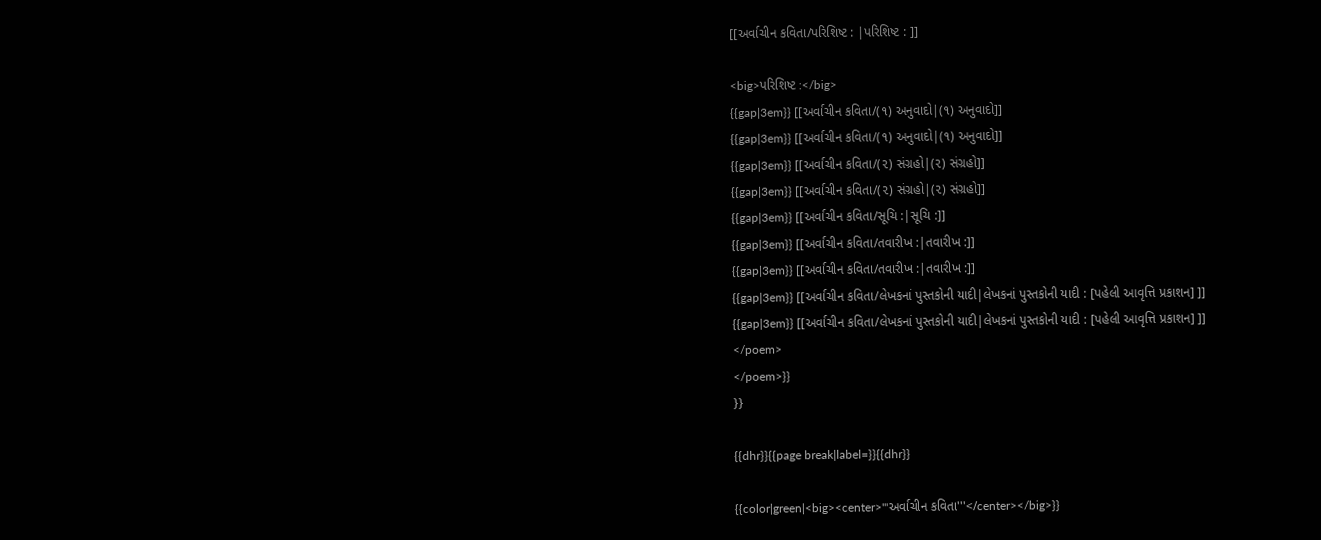[[અર્વાચીન કવિતા/પરિશિષ્ટ : |પરિશિષ્ટ : ]]

<big>પરિશિષ્ટ :</big>
{{gap|3em}} [[અર્વાચીન કવિતા/(૧) અનુવાદો|(૧) અનુવાદો]]
{{gap|3em}} [[અર્વાચીન કવિતા/(૧) અનુવાદો|(૧) અનુવાદો]]
{{gap|3em}} [[અર્વાચીન કવિતા/(૨) સંગ્રહો|(૨) સંગ્રહો]]
{{gap|3em}} [[અર્વાચીન કવિતા/(૨) સંગ્રહો|(૨) સંગ્રહો]]
{{gap|3em}} [[અર્વાચીન કવિતા/સૂચિ :|સૂચિ :]]
{{gap|3em}} [[અર્વાચીન કવિતા/તવારીખ :|તવારીખ :]]
{{gap|3em}} [[અર્વાચીન કવિતા/તવારીખ :|તવારીખ :]]
{{gap|3em}} [[અર્વાચીન કવિતા/લેખકનાં પુસ્તકોની યાદી|લેખકનાં પુસ્તકોની યાદી : [પહેલી આવૃત્તિ પ્રકાશન] ]]
{{gap|3em}} [[અર્વાચીન કવિતા/લેખકનાં પુસ્તકોની યાદી|લેખકનાં પુસ્તકોની યાદી : [પહેલી આવૃત્તિ પ્રકાશન] ]]
</poem>
</poem>}}
}}

{{dhr}}{{page break|label=}}{{dhr}}

{{color|green|<big><center>'''અર્વાચીન કવિતા'''</center></big>}}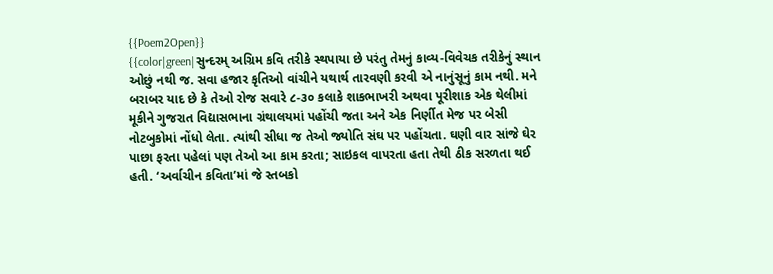{{Poem2Open}}
{{color|green|સુન્દરમ્‌ અગ્રિમ કવિ તરીકે સ્થપાયા છે પરંતુ તેમનું કાવ્ય-વિવેચક તરીકેનું સ્થાન ઓછું નથી જ. સવા હજાર કૃતિઓ વાંચીને યથાર્થ તારવણી કરવી એ નાનુંસૂનું કામ નથી. મને બરાબર યાદ છે કે તેઓ રોજ સવારે ૮-૩૦ કલાકે શાકભાખરી અથવા પૂરીશાક એક થેલીમાં મૂકીને ગુજરાત વિદ્યાસભાના ગ્રંથાલયમાં પહોંચી જતા અને એક નિર્ણીત મેજ પર બેસી નોટબુકોમાં નોંધો લેતા. ત્યાંથી સીધા જ તેઓ જ્યોતિ સંઘ પર પહોંચતા. ઘણી વાર સાંજે ઘેર પાછા ફરતા પહેલાં પણ તેઓ આ કામ કરતા; સાઇકલ વાપરતા હતા તેથી ઠીક સરળતા થઈ હતી. ‘અર્વાચીન કવિતા’માં જે સ્તબકો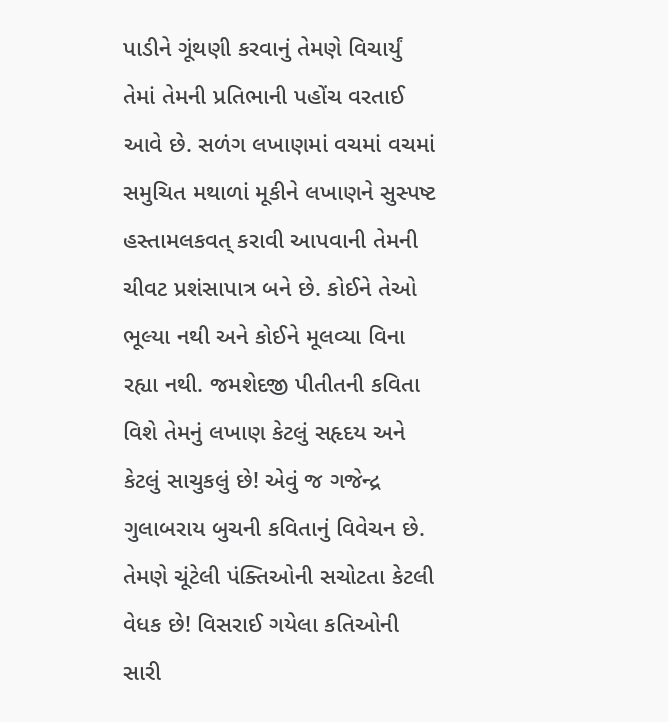પાડીને ગૂંથણી કરવાનું તેમણે વિચાર્યું તેમાં તેમની પ્રતિભાની પહોંચ વરતાઈ આવે છે. સળંગ લખાણમાં વચમાં વચમાં સમુચિત મથાળાં મૂકીને લખાણને સુસ્પષ્ટ હસ્તામલકવત્‌ કરાવી આપવાની તેમની ચીવટ પ્રશંસાપાત્ર બને છે. કોઈને તેઓ ભૂલ્યા નથી અને કોઈને મૂલવ્યા વિના રહ્યા નથી. જમશેદજી પીતીતની કવિતા વિશે તેમનું લખાણ કેટલું સહૃદય અને કેટલું સાચુકલું છે! એવું જ ગજેન્દ્ર ગુલાબરાય બુચની કવિતાનું વિવેચન છે. તેમણે ચૂંટેલી પંક્તિઓની સચોટતા કેટલી વેધક છે! વિસરાઈ ગયેલા કતિઓની સારી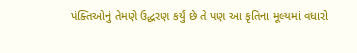પંક્તિઓનું તેમણે ઉદ્ધરણ કર્યું છે તે પણ આ કૃતિના મૂલ્યમાં વધારો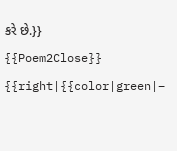કરે છે.}}
{{Poem2Close}}
{{right|{{color|green|–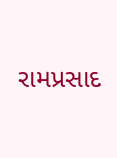રામપ્રસાદ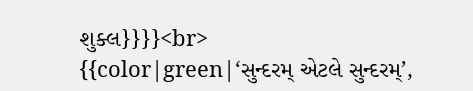શુક્લ}}}}<br>
{{color|green|‘સુન્દરમ્‌ એટલે સુન્દરમ્‌’,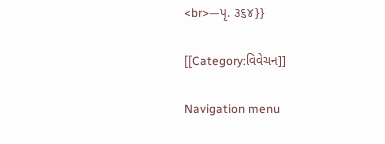<br>—પૃ. ૩૬૪}}

[[Category:વિવેચન]]

Navigation menu